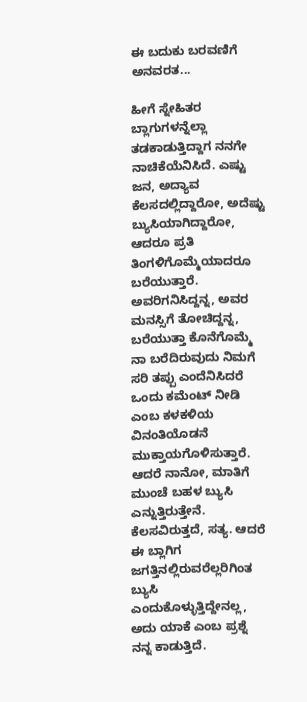ಈ ಬದುಕು ಬರವಣಿಗೆ ಅನವರತ...

ಹೀಗೆ ಸ್ನೇಹಿತರ ಬ್ಲಾಗುಗಳನ್ನೆಲ್ಲಾ ತಡಕಾಡುತ್ತಿದ್ದಾಗ ನನಗೇ ನಾಚಿಕೆಯೆನಿಸಿದೆ. ಎಷ್ಟು ಜನ, ಅದ್ಯಾವ ಕೆಲಸದಲ್ಲಿದ್ದಾರೋ, ಅದೆಷ್ಟು ಬ್ಯುಸಿಯಾಗಿದ್ದಾರೋ, ಆದರೂ ಪ್ರತಿ ತಿಂಗಳಿಗೊಮ್ಮೆಯಾದರೂ ಬರೆಯುತ್ತಾರೆ. ಅವರಿಗನಿಸಿದ್ದನ್ನ, ಅವರ ಮನಸ್ಸಿಗೆ ತೋಚಿದ್ದನ್ನ, ಬರೆಯುತ್ತಾ ಕೊನೆಗೊಮ್ಮೆ ನಾ ಬರೆದಿರುವುದು ನಿಮಗೆ ಸರಿ ತಪ್ಪು ಎಂದೆನಿಸಿದರೆ ಒಂದು ಕಮೆಂಟ್ ನೀಡಿ ಎಂಬ ಕಳಕಳಿಯ ವಿನಂತಿಯೊಡನೆ ಮುಕ್ತಾಯಗೊಳಿಸುತ್ತಾರೆ. ಆದರೆ ನಾನೋ, ಮಾತಿಗೆ ಮುಂಚೆ ಬಹಳ ಬ್ಯುಸಿ ಎನ್ನುತ್ತಿರುತ್ತೇನೆ. ಕೆಲಸವಿರುತ್ತದೆ, ಸತ್ಯ. ಆದರೆ ಈ ಬ್ಲಾಗಿಗ ಜಗತ್ತಿನಲ್ಲಿರುವರೆಲ್ಲರಿಗಿಂತ ಬ್ಯುಸಿ ಎಂದುಕೊಳ್ಳುತ್ತಿದ್ದೇನಲ್ಲ, ಅದು ಯಾಕೆ ಎಂಬ ಪ್ರಶ್ನೆ ನನ್ನ ಕಾಡುತ್ತಿದೆ.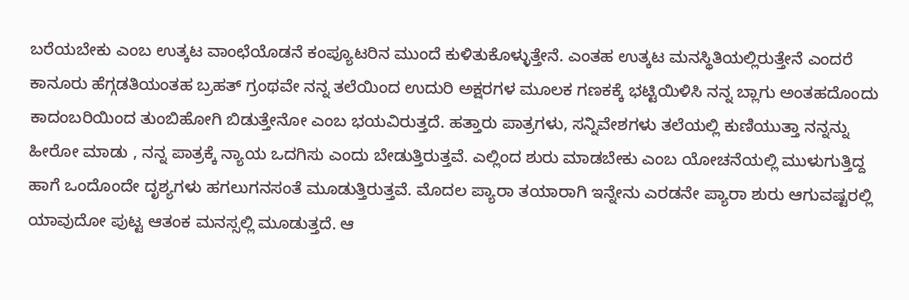ಬರೆಯಬೇಕು ಎಂಬ ಉತ್ಕಟ ವಾಂಛೆಯೊಡನೆ ಕಂಪ್ಯೂಟರಿನ ಮುಂದೆ ಕುಳಿತುಕೊಳ್ಳುತ್ತೇನೆ. ಎಂತಹ ಉತ್ಕಟ ಮನಸ್ಥಿತಿಯಲ್ಲಿರುತ್ತೇನೆ ಎಂದರೆ ಕಾನೂರು ಹೆಗ್ಗಡತಿಯಂತಹ ಬ್ರಹತ್ ಗ್ರಂಥವೇ ನನ್ನ ತಲೆಯಿಂದ ಉದುರಿ ಅಕ್ಷರಗಳ ಮೂಲಕ ಗಣಕಕ್ಕೆ ಭಟ್ಟಿಯಿಳಿಸಿ ನನ್ನ ಬ್ಲಾಗು ಅಂತಹದೊಂದು ಕಾದಂಬರಿಯಿಂದ ತುಂಬಿಹೋಗಿ ಬಿಡುತ್ತೇನೋ ಎಂಬ ಭಯವಿರುತ್ತದೆ. ಹತ್ತಾರು ಪಾತ್ರಗಳು, ಸನ್ನಿವೇಶಗಳು ತಲೆಯಲ್ಲಿ ಕುಣಿಯುತ್ತಾ ನನ್ನನ್ನು ಹೀರೋ ಮಾಡು , ನನ್ನ ಪಾತ್ರಕ್ಕೆ ನ್ಯಾಯ ಒದಗಿಸು ಎಂದು ಬೇಡುತ್ತಿರುತ್ತವೆ. ಎಲ್ಲಿಂದ ಶುರು ಮಾಡಬೇಕು ಎಂಬ ಯೋಚನೆಯಲ್ಲಿ ಮುಳುಗುತ್ತಿದ್ದ ಹಾಗೆ ಒಂದೊಂದೇ ದೃಶ್ಯಗಳು ಹಗಲುಗನಸಂತೆ ಮೂಡುತ್ತಿರುತ್ತವೆ. ಮೊದಲ ಪ್ಯಾರಾ ತಯಾರಾಗಿ ಇನ್ನೇನು ಎರಡನೇ ಪ್ಯಾರಾ ಶುರು ಆಗುವಷ್ಟರಲ್ಲಿ ಯಾವುದೋ ಪುಟ್ಟ ಆತಂಕ ಮನಸ್ಸಲ್ಲಿ ಮೂಡುತ್ತದೆ. ಆ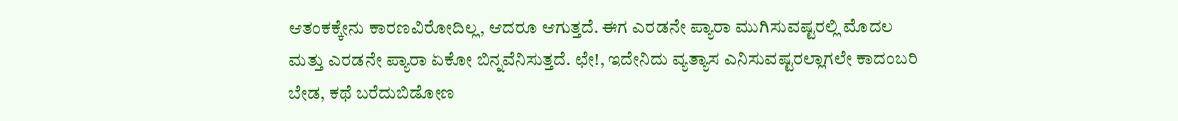ಆತಂಕಕ್ಕೇನು ಕಾರಣವಿರೋದಿಲ್ಲ, ಆದರೂ ಆಗುತ್ತದೆ. ಈಗ ಎರಡನೇ ಪ್ಯಾರಾ ಮುಗಿಸುವಷ್ಟರಲ್ಲಿ ಮೊದಲ ಮತ್ತು ಎರಡನೇ ಪ್ಯಾರಾ ಏಕೋ ಬಿನ್ನವೆನಿಸುತ್ತದೆ. ಛೇ!, ಇದೇನಿದು ವ್ಯತ್ಯಾಸ ಎನಿಸುವಷ್ಟರಲ್ಲಾಗಲೇ ಕಾದಂಬರಿ ಬೇಡ, ಕಥೆ ಬರೆದುಬಿಡೋಣ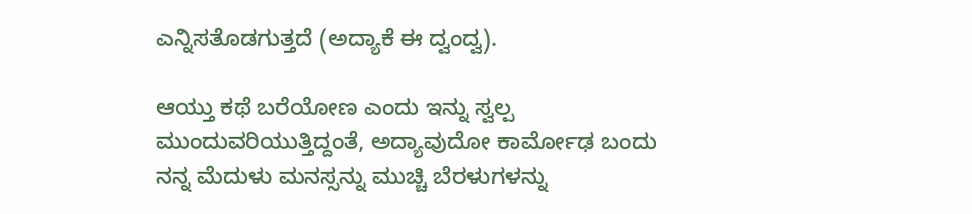ಎನ್ನಿಸತೊಡಗುತ್ತದೆ (ಅದ್ಯಾಕೆ ಈ ದ್ವಂದ್ವ).

ಆಯ್ತು ಕಥೆ ಬರೆಯೋಣ ಎಂದು ಇನ್ನು ಸ್ವಲ್ಪ ಮುಂದುವರಿಯುತ್ತಿದ್ದಂತೆ, ಅದ್ಯಾವುದೋ ಕಾರ್ಮೋಢ ಬಂದು ನನ್ನ ಮೆದುಳು ಮನಸ್ಸನ್ನು ಮುಚ್ಚಿ ಬೆರಳುಗಳನ್ನು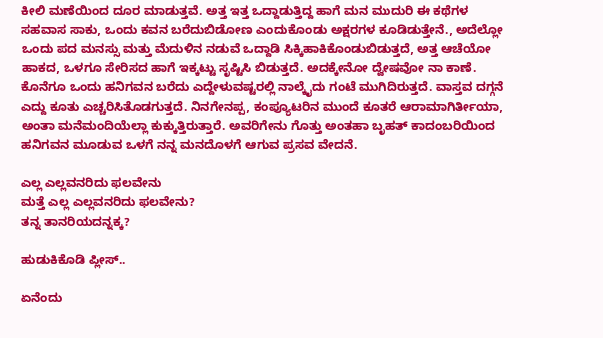ಕೀಲಿ ಮಣೆಯಿಂದ ದೂರ ಮಾಡುತ್ತವೆ. ಅತ್ತ ಇತ್ತ ಒದ್ದಾಡುತ್ತಿದ್ದ ಹಾಗೆ ಮನ ಮುದುರಿ ಈ ಕಥೆಗಳ ಸಹವಾಸ ಸಾಕು, ಒಂದು ಕವನ ಬರೆದುಬಿಡೋಣ ಎಂದುಕೊಂಡು ಅಕ್ಷರಗಳ ಕೂಡಿಡುತ್ತೇನೆ., ಅದೆಲ್ಲೋ ಒಂದು ಪದ ಮನಸ್ಸು ಮತ್ತು ಮೆದುಳಿನ ನಡುವೆ ಒದ್ದಾಡಿ ಸಿಕ್ಕಿಹಾಕಿಕೊಂಡುಬಿಡುತ್ತದೆ, ಅತ್ತ ಆಚೆಯೋ ಹಾಕದ, ಒಳಗೂ ಸೇರಿಸದ ಹಾಗೆ ಇಕ್ಕಟ್ಟು ಸೃಷ್ಟಿಸಿ ಬಿಡುತ್ತದೆ. ಅದಕ್ಕೇನೋ ದ್ವೇಷವೋ ನಾ ಕಾಣೆ. ಕೊನೆಗೂ ಒಂದು ಹನಿಗವನ ಬರೆದು ಎದ್ದೇಳುವಷ್ಟರಲ್ಲಿ ನಾಲ್ಕೈದು ಗಂಟೆ ಮುಗಿದಿರುತ್ತದೆ. ವಾಸ್ತವ ದಗ್ಗನೆ ಎದ್ದು ಕೂತು ಎಚ್ಚರಿಸಿತೊಡಗುತ್ತದೆ. ನಿನಗೇನಪ್ಪ, ಕಂಪ್ಯೂಟರಿನ ಮುಂದೆ ಕೂತರೆ ಆರಾಮಾಗಿರ್ತೀಯಾ, ಅಂತಾ ಮನೆಮಂದಿಯೆಲ್ಲಾ ಕುಕ್ಕುತ್ತಿರುತ್ತಾರೆ. ಅವರಿಗೇನು ಗೊತ್ತು ಅಂತಹಾ ಬೃಹತ್ ಕಾದಂಬರಿಯಿಂದ ಹನಿಗವನ ಮೂಡುವ ಒಳಗೆ ನನ್ನ ಮನದೊಳಗೆ ಆಗುವ ಪ್ರಸವ ವೇದನೆ.

ಎಲ್ಲ ಎಲ್ಲವನರಿದು ಫಲವೇನು
ಮತ್ತೆ ಎಲ್ಲ ಎಲ್ಲವನರಿದು ಫಲವೇನು?
ತನ್ನ ತಾನರಿಯದನ್ನಕ್ಕ?

ಹುಡುಕಿಕೊಡಿ ಪ್ಲೀಸ್..

ಏನೆಂದು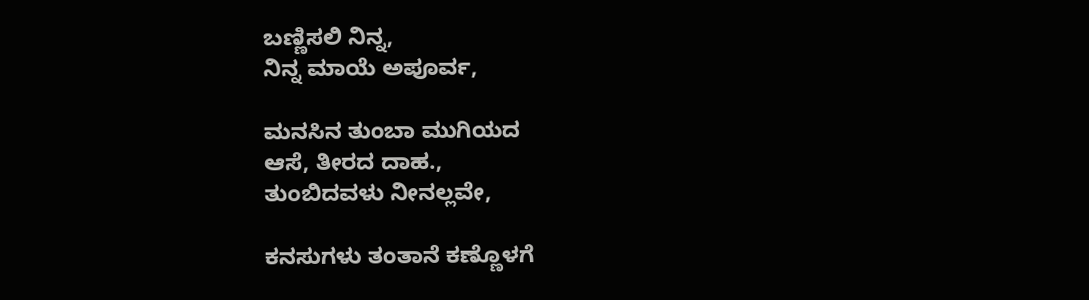ಬಣ್ಣಿಸಲಿ ನಿನ್ನ,
ನಿನ್ನ ಮಾಯೆ ಅಪೂರ್ವ,

ಮನಸಿನ ತುಂಬಾ ಮುಗಿಯದ
ಆಸೆ, ತೀರದ ದಾಹ.,
ತುಂಬಿದವಳು ನೀನಲ್ಲವೇ,

ಕನಸುಗಳು ತಂತಾನೆ ಕಣ್ಣೊಳಗೆ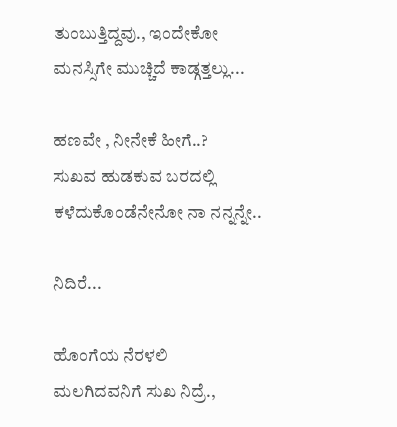ತುಂಬುತ್ತಿದ್ದವು., ಇಂದೇಕೋ
ಮನಸ್ಸಿಗೇ ಮುಚ್ಚಿದೆ ಕಾಡ್ಗತ್ತಲ್ಲು...

ಹಣವೇ , ನೀನೇಕೆ ಹೀಗೆ..?
ಸುಖವ ಹುಡಕುವ ಬರದಲ್ಲಿ
ಕಳೆದುಕೊಂಡೆನೇನೋ ನಾ ನನ್ನನ್ನೇ..

ನಿದಿರೆ...

ಹೊಂಗೆಯ ನೆರಳಲಿ
ಮಲಗಿದವನಿಗೆ ಸುಖ ನಿದ್ರೆ.,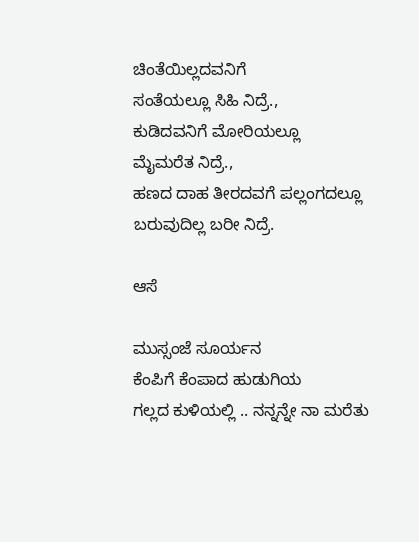ಚಿಂತೆಯಿಲ್ಲದವನಿಗೆ
ಸಂತೆಯಲ್ಲೂ ಸಿಹಿ ನಿದ್ರೆ.,
ಕುಡಿದವನಿಗೆ ಮೋರಿಯಲ್ಲೂ
ಮೈಮರೆತ ನಿದ್ರೆ.,
ಹಣದ ದಾಹ ತೀರದವಗೆ ಪಲ್ಲಂಗದಲ್ಲೂ
ಬರುವುದಿಲ್ಲ ಬರೀ ನಿದ್ರೆ.

ಆಸೆ

ಮುಸ್ಸಂಜೆ ಸೂರ್ಯನ
ಕೆಂಪಿಗೆ ಕೆಂಪಾದ ಹುಡುಗಿಯ
ಗಲ್ಲದ ಕುಳಿಯಲ್ಲಿ .. ನನ್ನನ್ನೇ ನಾ ಮರೆತು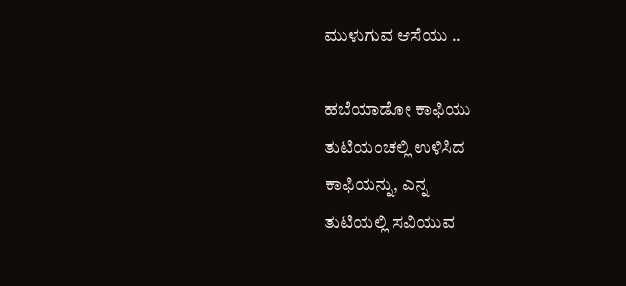ಮುಳುಗುವ ಆಸೆಯು ..

ಹಬೆಯಾಡೋ ಕಾಫಿಯು
ತುಟಿಯಂಚಲ್ಲಿ ಉಳಿಸಿದ
ಕಾಫಿಯನ್ನು, ಎನ್ನ
ತುಟಿಯಲ್ಲಿ ಸವಿಯುವ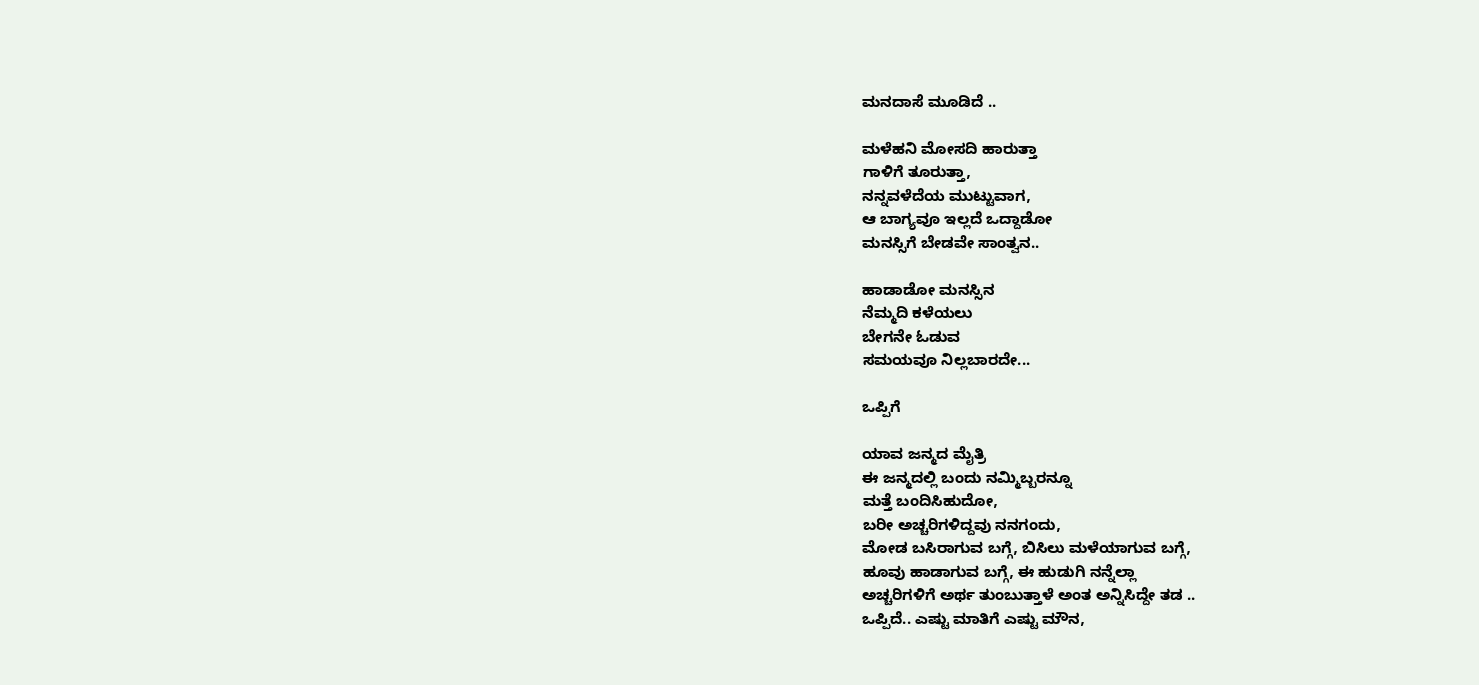ಮನದಾಸೆ ಮೂಡಿದೆ ..

ಮಳೆಹನಿ ಮೋಸದಿ ಹಾರುತ್ತಾ
ಗಾಳಿಗೆ ತೂರುತ್ತಾ,
ನನ್ನವಳೆದೆಯ ಮುಟ್ಟುವಾಗ,
ಆ ಬಾಗ್ಯವೂ ಇಲ್ಲದೆ ಒದ್ದಾಡೋ
ಮನಸ್ಸಿಗೆ ಬೇಡವೇ ಸಾಂತ್ವನ..

ಹಾಡಾಡೋ ಮನಸ್ಸಿನ
ನೆಮ್ಮದಿ ಕಳೆಯಲು
ಬೇಗನೇ ಓಡುವ
ಸಮಯವೂ ನಿಲ್ಲಬಾರದೇ...

ಒಪ್ಪಿಗೆ

ಯಾವ ಜನ್ಮದ ಮೈತ್ರಿ
ಈ ಜನ್ಮದಲ್ಲಿ ಬಂದು ನಮ್ಮಿಬ್ಬರನ್ನೂ
ಮತ್ತೆ ಬಂದಿಸಿಹುದೋ,
ಬರೀ ಅಚ್ಚರಿಗಳಿದ್ದವು ನನಗಂದು,
ಮೋಡ ಬಸಿರಾಗುವ ಬಗ್ಗೆ, ಬಿಸಿಲು ಮಳೆಯಾಗುವ ಬಗ್ಗೆ,
ಹೂವು ಹಾಡಾಗುವ ಬಗ್ಗೆ, ಈ ಹುಡುಗಿ ನನ್ನೆಲ್ಲಾ
ಅಚ್ಚರಿಗಳಿಗೆ ಅರ್ಥ ತುಂಬುತ್ತಾಳೆ ಅಂತ ಅನ್ನಿಸಿದ್ದೇ ತಡ ..
ಒಪ್ಪಿದೆ.. ಎಷ್ಟು ಮಾತಿಗೆ ಎಷ್ಟು ಮೌನ,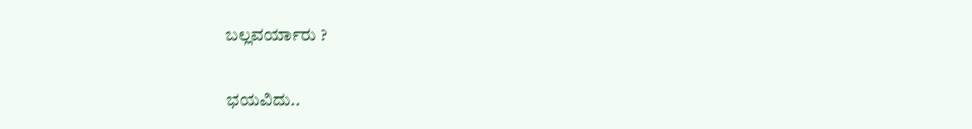ಬಲ್ಲವರ್ಯಾರು ?

ಭಯವಿದು..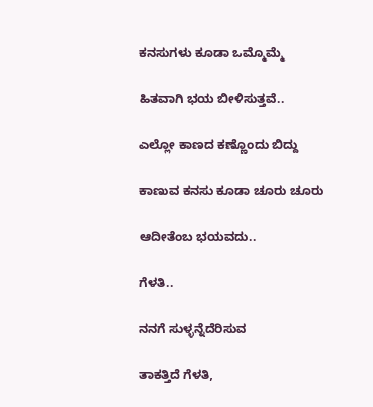ಕನಸುಗಳು ಕೂಡಾ ಒಮ್ಮೊಮ್ಮೆ

ಹಿತವಾಗಿ ಭಯ ಬೀಳಿಸುತ್ತವೆ..

ಎಲ್ಲೋ ಕಾಣದ ಕಣ್ಣೊಂದು ಬಿದ್ದು

ಕಾಣುವ ಕನಸು ಕೂಡಾ ಚೂರು ಚೂರು

ಆದೀತೆಂಬ ಭಯವದು..

ಗೆಳತಿ..

ನನಗೆ ಸುಳ್ಳನ್ನೆದೆರಿಸುವ

ತಾಕತ್ತಿದೆ ಗೆಳತಿ,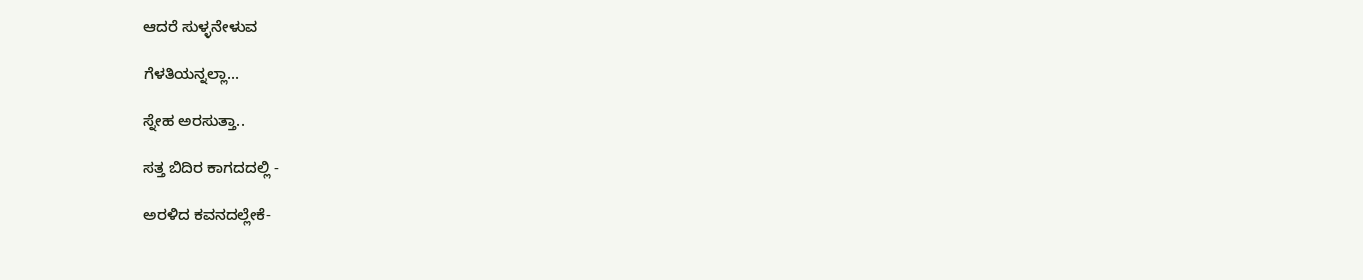ಆದರೆ ಸುಳ್ಳನೇಳುವ

ಗೆಳತಿಯನ್ನಲ್ಲಾ...

ಸ್ನೇಹ ಅರಸುತ್ತಾ..

ಸತ್ತ ಬಿದಿರ ಕಾಗದದಲ್ಲಿ -

ಅರಳಿದ ಕವನದಲ್ಲೇಕೆ-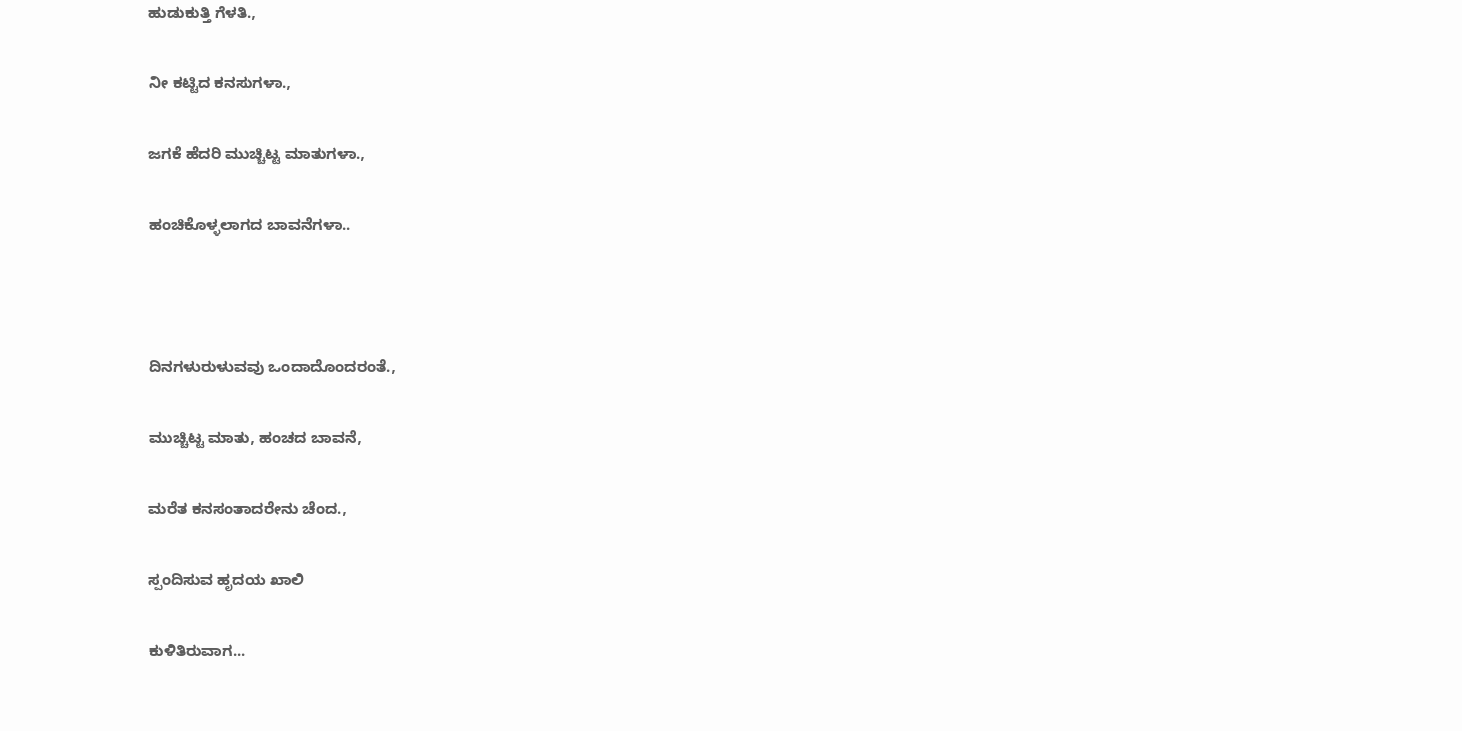ಹುಡುಕುತ್ತಿ ಗೆಳತಿ.,

ನೀ ಕಟ್ಟಿದ ಕನಸುಗಳಾ.,

ಜಗಕೆ ಹೆದರಿ ಮುಚ್ಚಿಟ್ಟ ಮಾತುಗಳಾ.,

ಹಂಚಿಕೊಳ್ಳಲಾಗದ ಬಾವನೆಗಳಾ..



ದಿನಗಳುರುಳುವವು ಒಂದಾದೊಂದರಂತೆ.,

ಮುಚ್ಚಿಟ್ಟ ಮಾತು, ಹಂಚದ ಬಾವನೆ,

ಮರೆತ ಕನಸಂತಾದರೇನು ಚೆಂದ.,

ಸ್ಪಂದಿಸುವ ಹೃದಯ ಖಾಲಿ

ಕುಳಿತಿರುವಾಗ...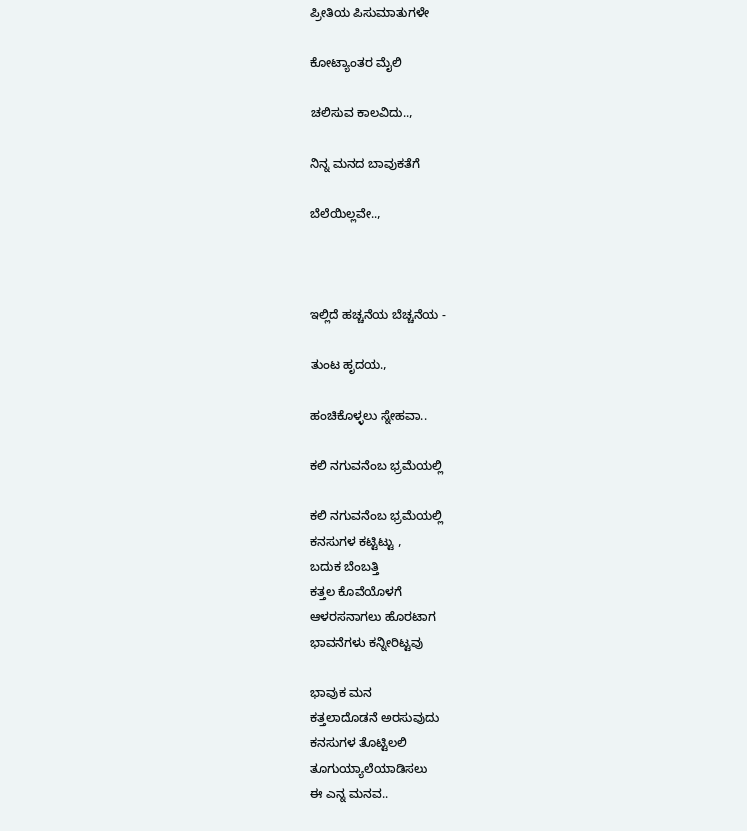ಪ್ರೀತಿಯ ಪಿಸುಮಾತುಗಳೇ

ಕೋಟ್ಯಾಂತರ ಮೈಲಿ

ಚಲಿಸುವ ಕಾಲವಿದು..,

ನಿನ್ನ ಮನದ ಬಾವುಕತೆಗೆ

ಬೆಲೆಯಿಲ್ಲವೇ..,



ಇಲ್ಲಿದೆ ಹಚ್ಚನೆಯ ಬೆಚ್ಚನೆಯ -

ತುಂಟ ಹೃದಯ.,

ಹಂಚಿಕೊಳ್ಳಲು ಸ್ನೇಹವಾ..

ಕಲಿ ನಗುವನೆಂಬ ಭ್ರಮೆಯಲ್ಲಿ

ಕಲಿ ನಗುವನೆಂಬ ಭ್ರಮೆಯಲ್ಲಿ
ಕನಸುಗಳ ಕಟ್ಟಿಟ್ಟು ,
ಬದುಕ ಬೆಂಬತ್ತಿ
ಕತ್ತಲ ಕೊವೆಯೊಳಗೆ
ಆಳರಸನಾಗಲು ಹೊರಟಾಗ
ಭಾವನೆಗಳು ಕನ್ನೀರಿಟ್ಟವು

ಭಾವುಕ ಮನ
ಕತ್ತಲಾದೊಡನೆ ಅರಸುವುದು
ಕನಸುಗಳ ತೊಟ್ಟಿಲಲಿ
ತೂಗುಯ್ಯಾಲೆಯಾಡಿಸಲು
ಈ ಎನ್ನ ಮನವ..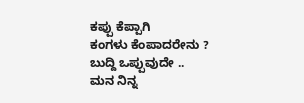ಕಪ್ಪು ಕೆಪ್ಪಾಗಿ
ಕಂಗಳು ಕೆಂಪಾದರೇನು ?
ಬುದ್ದಿ ಒಪ್ಪುವುದೇ ..
ಮನ ನಿನ್ನ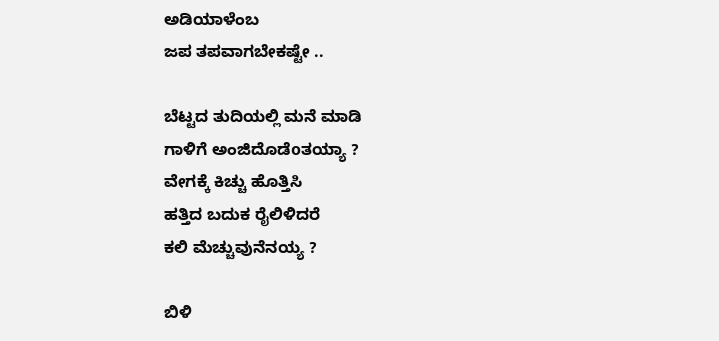ಅಡಿಯಾಳೆಂಬ
ಜಪ ತಪವಾಗಬೇಕಷ್ಟೇ ..

ಬೆಟ್ಟದ ತುದಿಯಲ್ಲಿ ಮನೆ ಮಾಡಿ
ಗಾಳಿಗೆ ಅಂಜಿದೊಡೆoತಯ್ಯಾ ?
ವೇಗಕ್ಕೆ ಕಿಚ್ಚು ಹೊತ್ತಿಸಿ
ಹತ್ತಿದ ಬದುಕ ರೈಲಿಳಿದರೆ
ಕಲಿ ಮೆಚ್ಚುವುನೆನಯ್ಯ ?

ಬಿಳಿ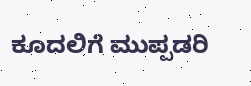ಕೂದಲಿಗೆ ಮುಪ್ಪಡರಿ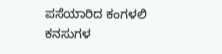ಪಸೆಯಾರಿದ ಕಂಗಳಲಿ
ಕನಸುಗಳ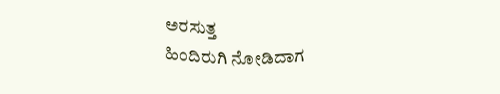ಅರಸುತ್ತ
ಹಿಂದಿರುಗಿ ನೋಡಿದಾಗ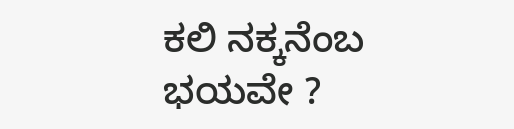ಕಲಿ ನಕ್ಕನೆಂಬ ಭಯವೇ ?